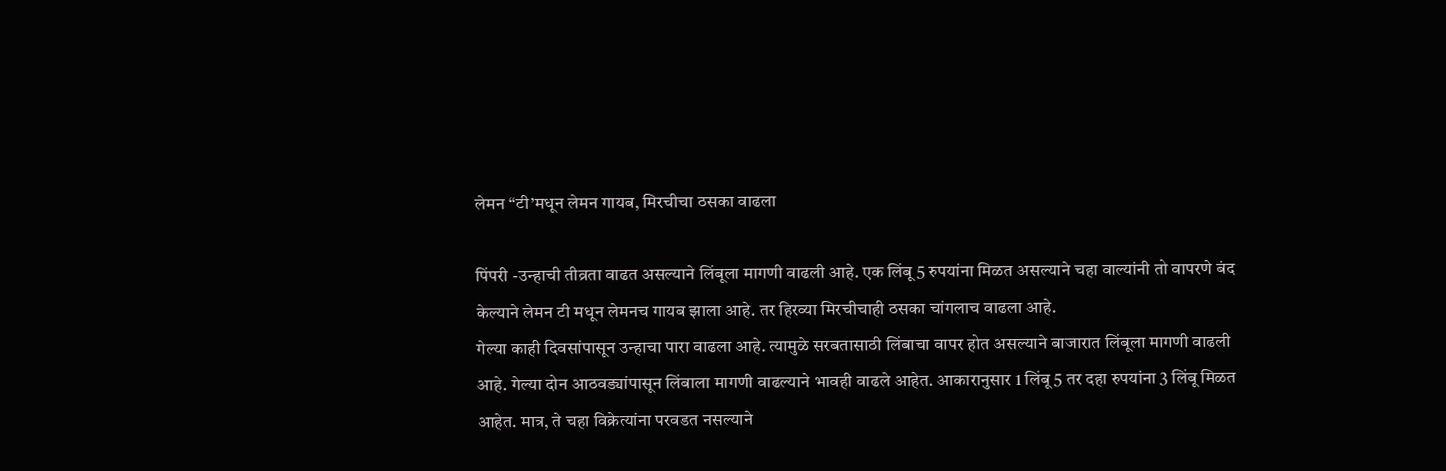लेमन “टी’मधून लेमन गायब, मिरचीचा ठसका वाढला

पिंपरी -उन्हाची तीव्रता वाढत असल्याने लिंबूला मागणी वाढली आहे. एक लिंबू 5 रुपयांना मिळत असल्याने चहा वाल्यांनी तो वापरणे बंद केल्याने लेमन टी मधून लेमनच गायब झाला आहे. तर हिरव्या मिरचीचाही ठसका चांगलाच वाढला आहे.
गेल्या काही दिवसांपासून उन्हाचा पारा वाढला आहे. त्यामुळे सरबतासाठी लिंबाचा वापर होत असल्याने बाजारात लिंबूला मागणी वाढली आहे. गेल्या दोन आठवड्यांपासून लिंबाला मागणी वाढल्याने भावही वाढले आहेत. आकारानुसार 1 लिंबू 5 तर दहा रुपयांना 3 लिंबू मिळत आहेत. मात्र, ते चहा विक्रेत्यांना परवडत नसल्याने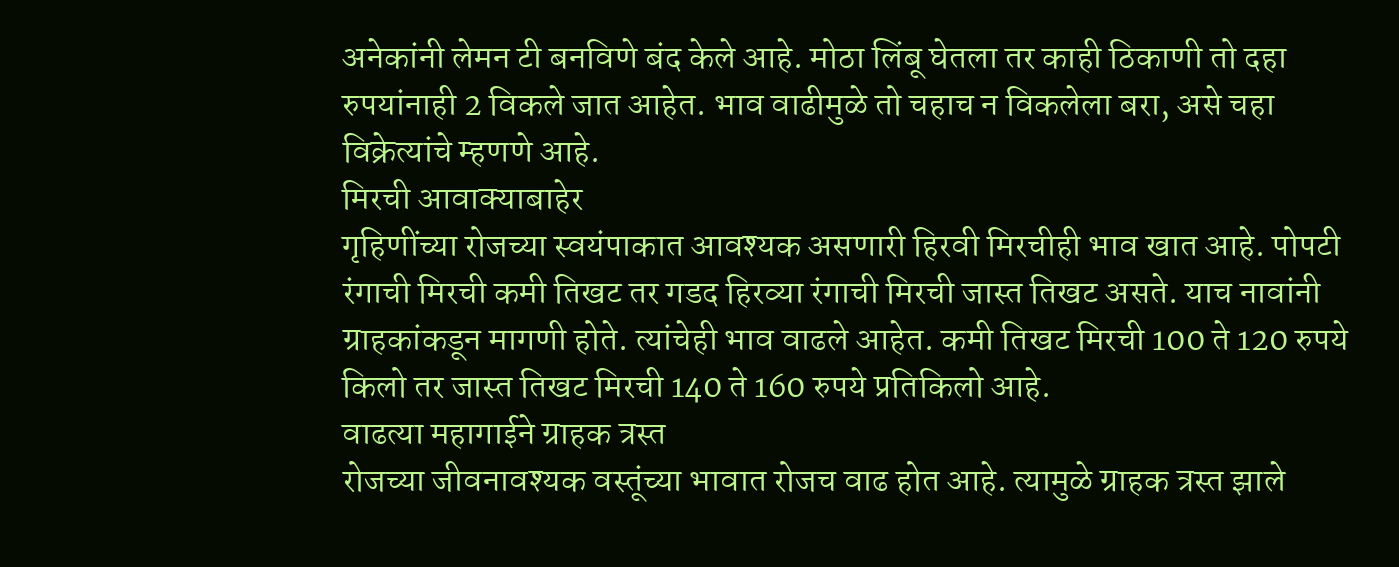अनेकांनी लेमन टी बनविणे बंद केले आहे. मोठा लिंबू घेतला तर काही ठिकाणी तो दहा रुपयांनाही 2 विकले जात आहेत. भाव वाढीमुळे तो चहाच न विकलेला बरा, असे चहा विक्रेत्यांचे म्हणणे आहे.
मिरची आवाक्याबाहेर
गृहिणींच्या रोजच्या स्वयंपाकात आवश्यक असणारी हिरवी मिरचीही भाव खात आहे. पोपटी रंगाची मिरची कमी तिखट तर गडद हिरव्या रंगाची मिरची जास्त तिखट असते. याच नावांनी ग्राहकांकडून मागणी होते. त्यांचेही भाव वाढले आहेत. कमी तिखट मिरची 100 ते 120 रुपये किलो तर जास्त तिखट मिरची 140 ते 160 रुपये प्रतिकिलो आहे.
वाढत्या महागाईने ग्राहक त्रस्त
रोजच्या जीवनावश्यक वस्तूंच्या भावात रोजच वाढ होत आहे. त्यामुळे ग्राहक त्रस्त झाले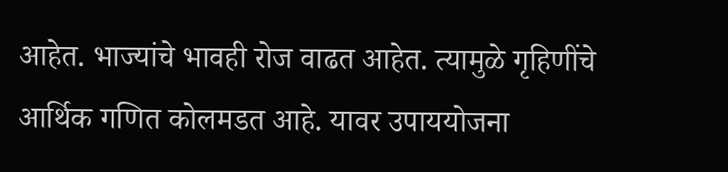आहेत. भाज्यांचे भावही रोज वाढत आहेत. त्यामुळे गृहिणींचे आर्थिक गणित कोलमडत आहे. यावर उपाययोजना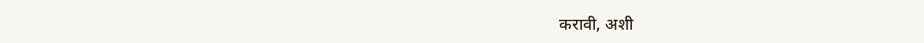करावी, अशी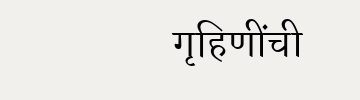गृहिणींची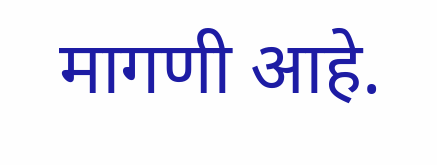मागणी आहे.